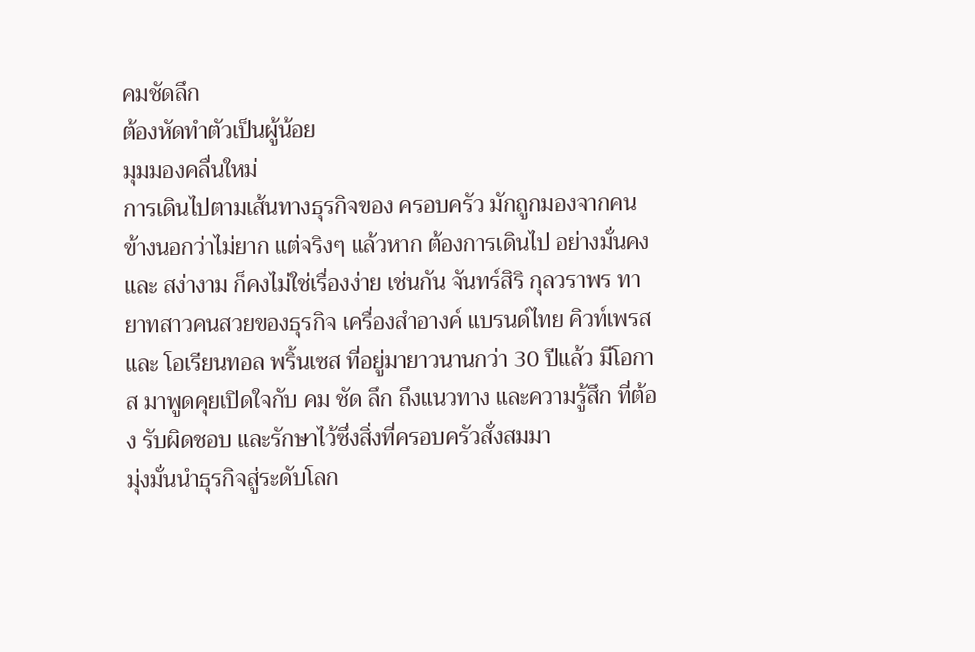คมชัดลึก
ต้องหัดทำตัวเป็นผู้น้อย
มุมมองคลื่นใหม่
การเดินไปตามเส้นทางธุรกิจของ ครอบครัว มักถูกมองจากคนข้างนอกว่าไม่ยาก แต่จริงๆ แล้วหาก ต้องการเดินไป อย่างมั่นคง และ สง่างาม ก็คงไม่ใช่เรื่องง่าย เช่นกัน จันทร์สิริ กุลวราพร ทายาทสาวคนสวยของธุรกิจ เครื่องสำอางค์ แบรนด์ไทย คิวท์เพรส และ โอเรียนทอล พริ้นเซส ที่อยู่มายาวนานกว่า 30 ปีแล้ว มีโอกาส มาพูดคุยเปิดใจกับ คม ชัด ลึก ถึงแนวทาง และความรู้สึก ที่ต้อง รับผิดชอบ และรักษาไว้ซึ่งสิ่งที่ครอบครัวสั่งสมมา
มุ่งมั่นนำธุรกิจสู่ระดับโลก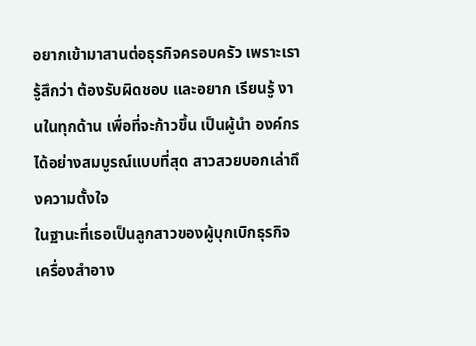อยากเข้ามาสานต่อธุรกิจครอบครัว เพราะเรารู้สึกว่า ต้องรับผิดชอบ และอยาก เรียนรู้ งานในทุกด้าน เพื่อที่จะก้าวขึ้น เป็นผู้นำ องค์กร ได้อย่างสมบูรณ์แบบที่สุด สาวสวยบอกเล่าถึงความตั้งใจ
ในฐานะที่เธอเป็นลูกสาวของผู้บุกเบิกธุรกิจเครื่องสำอาง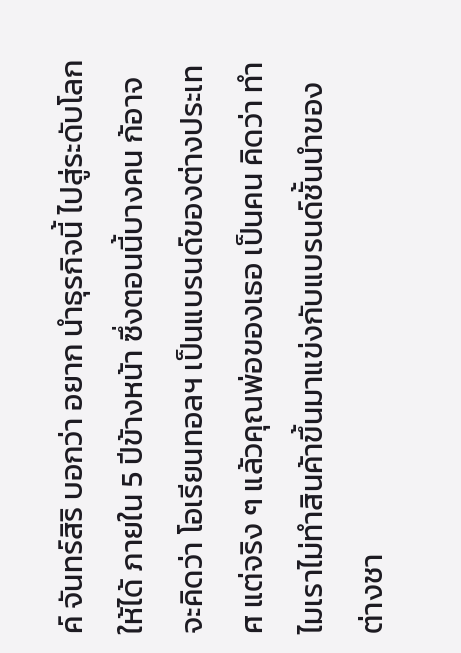ค์ จันทร์สิริ บอกว่า อยาก นำธุรกิจนี้ ไปสู่ระดับโลกให้ได้ ภายใน 5 ปีข้างหน้า ซึ่งตอนนี้บางคน ก้อาจจะคิดว่า โอเรียนทอลฯ เป็นแบรนด์ของต่างประเทศ แต่จริง ๆ แล้วคุณพ่อของเธอ เป็นคน คิดว่า ทำไมเราไม่ทำสินค้าขึ้นมาแข่งกับแบรนด์ชั้นนำของต่างชา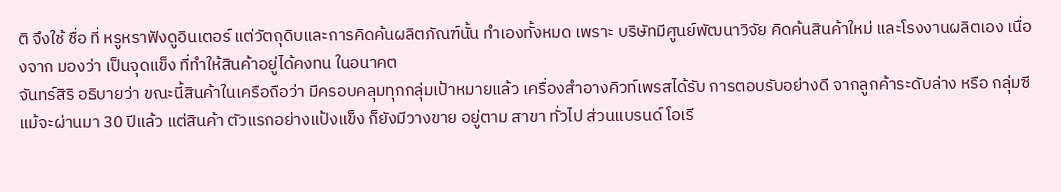ติ จึงใช้ ชื่อ ที่ หรูหราฟังดูอินเตอร์ แต่วัตถุดิบและการคิดค้นผลิตภัณฑ์นั้น ทำเองทั้งหมด เพราะ บริษัทมีศูนย์พัฒนาวิจัย คิดค้นสินค้าใหม่ และโรงงานผลิตเอง เนื่องจาก มองว่า เป็นจุดแข็ง ที่ทำให้สินค้าอยู่ได้คงทน ในอนาคต
จันทร์สิริ อธิบายว่า ขณะนี้สินค้าในเครือถือว่า มีครอบคลุมทุกกลุ่มเป้าหมายแล้ว เครื่องสำอางคิวท์เพรสได้รับ การตอบรับอย่างดี จากลูกค้าระดับล่าง หรือ กลุ่มซี แม้จะผ่านมา 30 ปีแล้ว แต่สินค้า ตัวแรกอย่างแป้งแข็ง ก็ยังมีวางขาย อยู่ตาม สาขา ทั่วไป ส่วนแบรนด์ โอเรี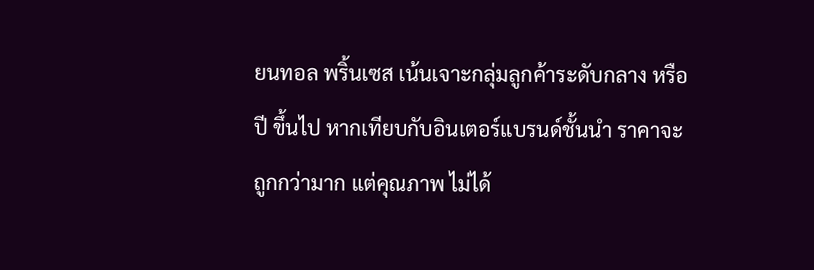ยนทอล พริ้นเซส เน้นเจาะกลุ่มลูกค้าระดับกลาง หรือ ปี ขึ้นไป หากเทียบกับอินเตอร์แบรนด์ชั้นนำ ราคาจะถูกกว่ามาก แต่คุณภาพ ไม่ได้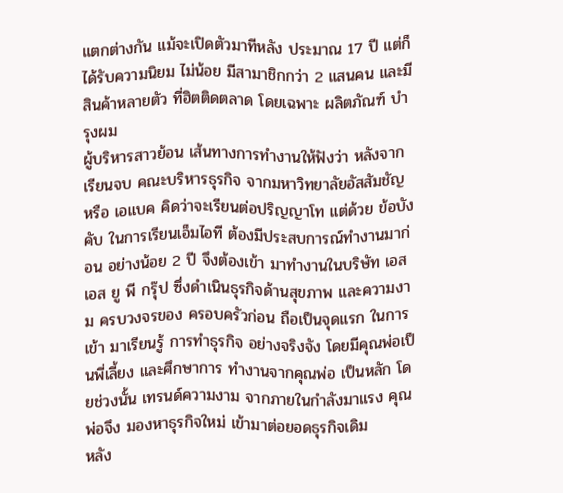แตกต่างกัน แม้จะเปิดตัวมาทีหลัง ประมาณ 17 ปี แต่ก็ได้รับความนิยม ไม่น้อย มีสามาชิกกว่า 2 แสนคน และมีสินค้าหลายตัว ที่ฮิตติดตลาด โดยเฉพาะ ผลิตภัณฑ์ บำรุงผม
ผู้บริหารสาวย้อน เส้นทางการทำงานให้ฟังว่า หลังจากเรียนจบ คณะบริหารธุรกิจ จากมหาวิทยาลัยอัสสัมชัญ หรือ เอแบค คิดว่าจะเรียนต่อปริญญาโท แต่ด้วย ข้อบังคับ ในการเรียนเอ็มไอที ต้องมีประสบการณ์ทำงานมาก่อน อย่างน้อย 2 ปี จึงต้องเข้า มาทำงานในบริษัท เอส เอส ยู พี กรุ๊ป ซึ่งดำเนินธุรกิจด้านสุขภาพ และความงาม ครบวงจรของ ครอบครัวก่อน ถือเป็นจุดแรก ในการเข้า มาเรียนรู้ การทำธุรกิจ อย่างจริงจัง โดยมีคุณพ่อเป็นพี่เลี้ยง และศึกษาการ ทำงานจากคุณพ่อ เป็นหลัก โดยช่วงนั้น เทรนด์ความงาม จากภายในกำลังมาแรง คุณพ่อจึง มองหาธุรกิจใหม่ เข้ามาต่อยอดธุรกิจเดิม
หลัง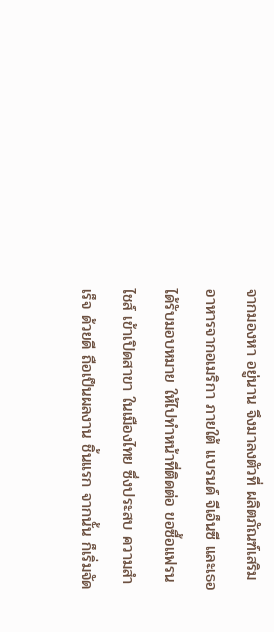จากมองหา อยู่นาน จึงมาลงตัวที่ ผลิตภัณฑ์เสริม อาหารจากอเมริกา ภายใต้ แบรนด์ จีเอ็นซี และเธอได้รับมอบหมาย ให้ไปทำหน้าที่ติดต่อ ขอซื้อแฟรนไชส์ เข้าเปิดสาขา ในเมืองไทย ซึ่งประสบ ความสำเร็จ ด้วยดี ถือเป็นผลงาน ชิ้นแรก จากนั้น ก็เริ่มจัด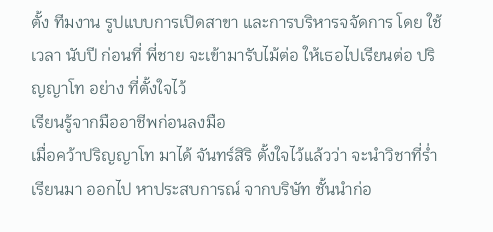ตั้ง ทีมงาน รูปแบบการเปิดสาขา และการบริหารจจัดการ โดย ใช้เวลา นับปี ก่อนที่ พี่ชาย จะเข้ามารับไม้ต่อ ให้เธอไปเรียนต่อ ปริญญาโท อย่าง ที่ตั้งใจไว้
เรียนรู้จากมืออาชีพก่อนลงมือ
เมื่อคว้าปริญญาโท มาได้ จันทร์สิริ ตั้งใจไว้แล้วว่า จะนำวิชาที่ร่ำเรียนมา ออกไป หาประสบการณ์ จากบริษัท ชั้นนำก่อ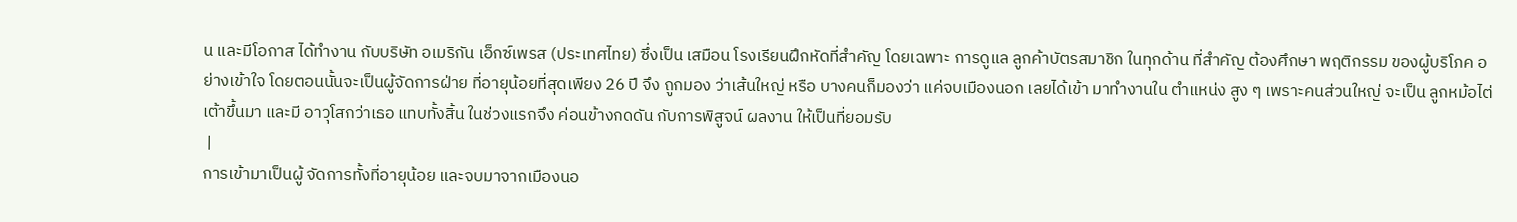น และมีโอกาส ได้ทำงาน กับบริษัท อเมริกัน เอ็กซ์เพรส (ประเทศไทย) ซึ่งเป็น เสมือน โรงเรียนฝึกหัดที่สำคัญ โดยเฉพาะ การดูแล ลูกค้าบัตรสมาชิก ในทุกด้าน ที่สำคัญ ต้องศึกษา พฤติกรรม ของผู้บริโภค อย่างเข้าใจ โดยตอนนั้นจะเป็นผู้จัดการฝ่าย ที่อายุน้อยที่สุดเพียง 26 ปี จึง ถูกมอง ว่าเส้นใหญ่ หรือ บางคนก็มองว่า แค่จบเมืองนอก เลยได้เข้า มาทำงานใน ตำแหน่ง สูง ๆ เพราะคนส่วนใหญ่ จะเป็น ลูกหม้อไต่เต้าขึ้นมา และมี อาวุโสกว่าเธอ แทบทั้งสิ้น ในช่วงแรกจึง ค่อนข้างกดดัน กับการพิสูจน์ ผลงาน ให้เป็นที่ยอมรับ
 |
การเข้ามาเป็นผู้ จัดการทั้งที่อายุน้อย และจบมาจากเมืองนอ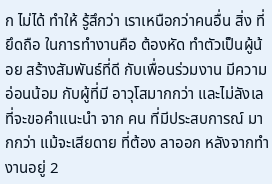ก ไม่ได้ ทำให้ รู้สึกว่า เราเหนือกว่าคนอื่น สิ่ง ที่ยึดถือ ในการทำงานคือ ต้องหัด ทำตัวเป็นผู้น้อย สร้างสัมพันธ์ที่ดี กับเพื่อนร่วมงาน มีความ อ่อนน้อม กับผู้ที่มี อาวุโสมากกว่า และไม่ลังเล ที่จะขอคำแนะนำ จาก คน ที่มีประสบการณ์ มากกว่า แม้จะเสียดาย ที่ต้อง ลาออก หลังจากทำงานอยู่ 2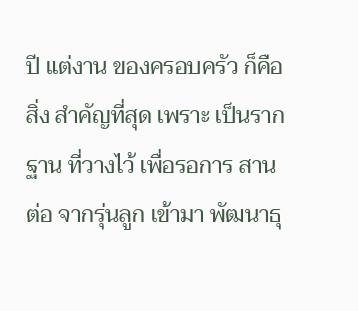ปี แต่งาน ของครอบครัว ก็คือ สิ่ง สำคัญที่สุด เพราะ เป็นรากฐาน ที่วางไว้ เพื่อรอการ สานต่อ จากรุ่นลูก เข้ามา พัฒนาธุ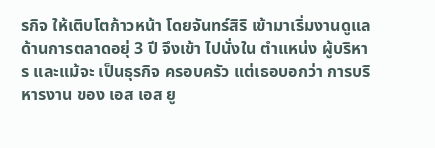รกิจ ให้เติบโตก้าวหน้า โดยจันทร์สิริ เข้ามาเริ่มงานดูแลด้านการตลาดอยุ่ 3 ปี จึงเข้า ไปนั่งใน ตำแหน่ง ผู้บริหาร และแม้จะ เป็นธุรกิจ ครอบครัว แต่เธอบอกว่า การบริหารงาน ของ เอส เอส ยู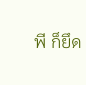พี ก็ยึด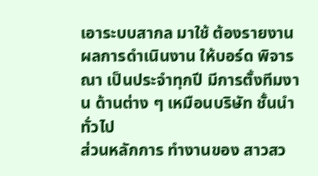เอาระบบสากล มาใช้ ต้องรายงาน ผลการดำเนินงาน ให้บอร์ด พิจารณา เป็นประจำทุกปี มีการตั้งทีมงาน ด้านต่าง ๆ เหมือนบริษัท ชั้นนำทั่วไป
ส่วนหลักการ ทำงานของ สาวสว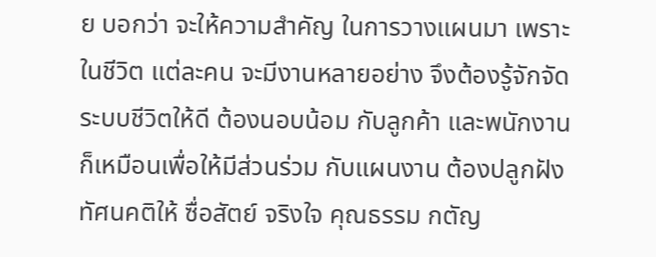ย บอกว่า จะให้ความสำคัญ ในการวางแผนมา เพราะในชีวิต แต่ละคน จะมีงานหลายอย่าง จึงต้องรู้จักจัดระบบชีวิตให้ดี ต้องนอบน้อม กับลูกค้า และพนักงาน ก็เหมือนเพื่อให้มีส่วนร่วม กับแผนงาน ต้องปลูกฝังทัศนคติให้ ซื่อสัตย์ จริงใจ คุณธรรม กตัญ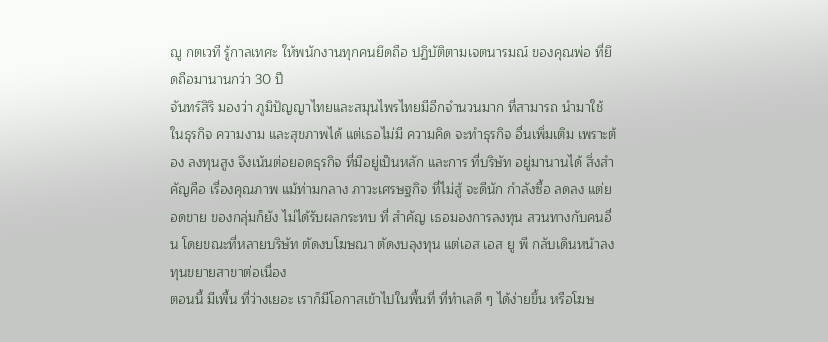ญู กตเวที รู้กาลเทศะ ให้พนักงานทุกคนยึดถือ ปฏิบัติตามเจตนารมณ์ ของคุณพ่อ ที่ยึดถือมานานกว่า 30 ปี
จันทร์สิริ มองว่า ภูมิปัญญาไทยและสมุนไพรไทยมีอีกจำนวนมาก ที่สามารถ นำมาใช้ ในธุรกิจ ความงาม และสุขภาพได้ แต่เธอไม่มี ความคิด จะทำธุรกิจ อื่นเพิ่มเติม เพราะต้อง ลงทุนสูง จึงเน้นต่อยอดธุรกิจ ที่มีอยู่เป็นหลัก และการ ที่บริษัท อยู่มานานได้ สิ่งสำคัญคือ เรื่องคุณภาพ แม้ท่ามกลาง ภาวะเศรษฐกิจ ที่ไม่สู้ จะดีนัก กำลังซื้อ ลดลง แต่ยอดขาย ของกลุ่มก็ยัง ไม่ได้รับผลกระทบ ที่ สำคัญ เธอมองการลงทุน สวนทางกับคนอื่น โดยขณะที่หลายบริษัท ตัดงบโฆษณา ตัดงบลุงทุน แต่เอส เอส ยู พี กลับเดินหน้าลงทุนขยายสาขาต่อเนื่อง
ตอนนี้ มีเพื้น ที่ว่างเยอะ เราก็มีโอกาสเข้าไปในพื้นที่ ที่ทำเลดี ๆ ได้ง่ายขึ้น หรือโฆษ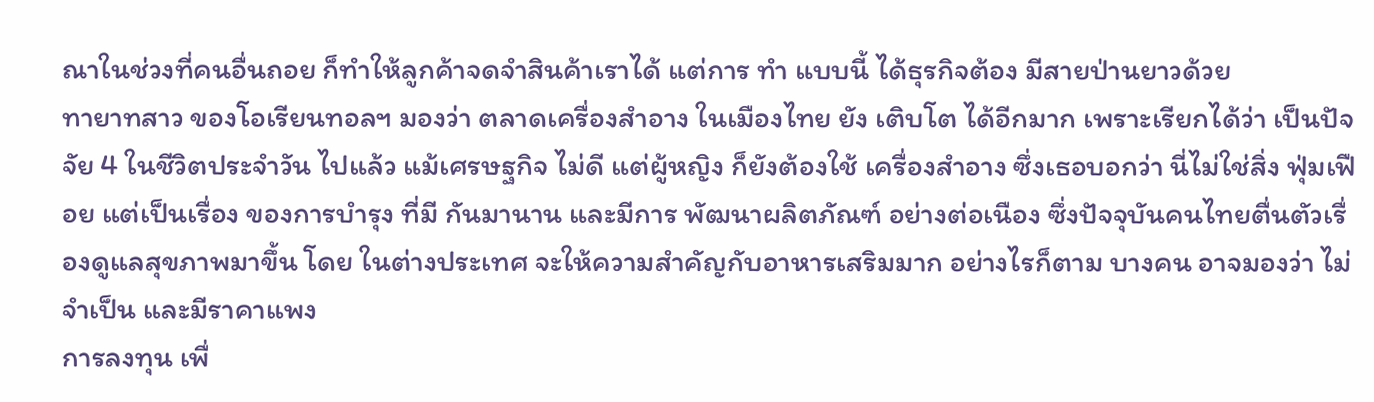ณาในช่วงที่คนอื่นถอย ก็ทำให้ลูกค้าจดจำสินค้าเราได้ แต่การ ทำ แบบนี้ ได้ธุรกิจต้อง มีสายป่านยาวด้วย
ทายาทสาว ของโอเรียนทอลฯ มองว่า ตลาดเครื่องสำอาง ในเมืองไทย ยัง เติบโต ได้อีกมาก เพราะเรียกได้ว่า เป็นปัจจัย 4 ในชีวิตประจำวัน ไปแล้ว แม้เศรษฐกิจ ไม่ดี แต่ผู้หญิง ก็ยังต้องใช้ เครื่องสำอาง ซึ่งเธอบอกว่า นี่ไม่ใช่สิ่ง ฟุ่มเฟือย แต่เป็นเรื่อง ของการบำรุง ที่มี กันมานาน และมีการ พัฒนาผลิตภัณฑ์ อย่างต่อเนือง ซึ่งปัจจุบันคนไทยตื่นตัวเรื่องดูแลสุขภาพมาขึ้น โดย ในต่างประเทศ จะให้ความสำคัญกับอาหารเสริมมาก อย่างไรก็ตาม บางคน อาจมองว่า ไม่จำเป็น และมีราคาแพง
การลงทุน เพื่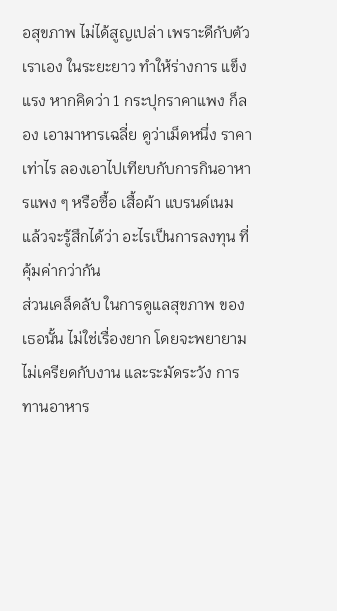อสุขภาพ ไม่ได้สูญเปล่า เพราะดีกับตัวเราเอง ในระยะยาว ทำให้ร่างการ แข็งแรง หากคิดว่า 1 กระปุกราคาแพง ก็ลอง เอามาหารเฉลี่ย ดูว่าเม็ดหนึ่ง ราคาเท่าไร ลองเอาไปเทียบกับการกินอาหารแพง ๆ หรือซื้อ เสื้อผ้า แบรนด์เนม แล้วจะรู้สึกได้ว่า อะไรเป็นการลงทุน ที่คุ้มค่ากว่ากัน
ส่วนเคล็ดลับ ในการดูแลสุขภาพ ของเธอนั้น ไม่ใช่เรื่องยาก โดยจะพยายาม ไม่เครียดกับงาน และระมัดระวัง การทานอาหาร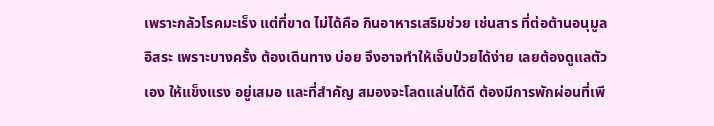เพราะกลัวโรคมะเร็ง แต่ที่ขาด ไม่ได้คือ กินอาหารเสริมช่วย เช่นสาร ที่ต่อต้านอนุมูลอิสระ เพราะบางครั้ง ต้องเดินทาง บ่อย จึงอาจทำให้เจ็บป่วยได้ง่าย เลยต้องดูแลตัวเอง ให้แข็งแรง อยู่เสมอ และที่สำคัญ สมองจะโลดแล่นได้ดี ต้องมีการพักผ่อนที่เพี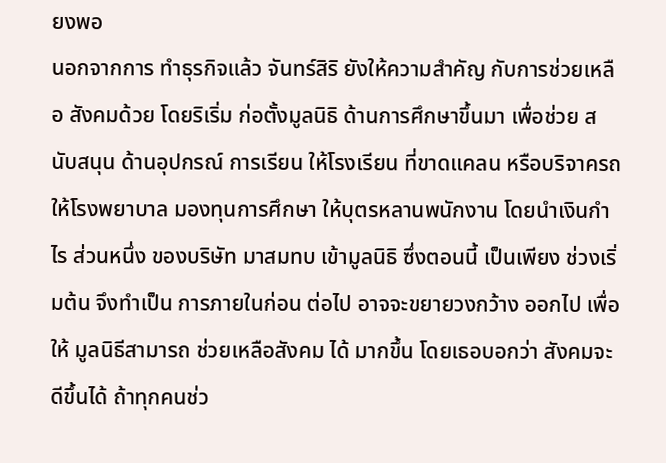ยงพอ
นอกจากการ ทำธุรกิจแล้ว จันทร์สิริ ยังให้ความสำคัญ กับการช่วยเหลือ สังคมด้วย โดยริเริ่ม ก่อตั้งมูลนิธิ ด้านการศึกษาขึ้นมา เพื่อช่วย สนับสนุน ด้านอุปกรณ์ การเรียน ให้โรงเรียน ที่ขาดแคลน หรือบริจาครถให้โรงพยาบาล มองทุนการศึกษา ให้บุตรหลานพนักงาน โดยนำเงินกำไร ส่วนหนึ่ง ของบริษัท มาสมทบ เข้ามูลนิธิ ซึ่งตอนนี้ เป็นเพียง ช่วงเริ่มต้น จึงทำเป็น การภายในก่อน ต่อไป อาจจะขยายวงกว้าง ออกไป เพื่อให้ มูลนิธีสามารถ ช่วยเหลือสังคม ได้ มากขึ้น โดยเธอบอกว่า สังคมจะดีขึ้นได้ ถ้าทุกคนช่ว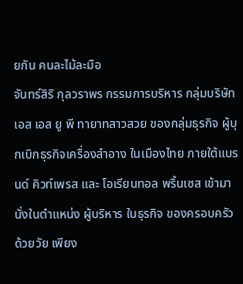ยกัน คนละไม้ละมือ
จันทร์สิริ กุลวราพร กรรมการบริหาร กลุ่มบริษัท เอส เอส ยู พี ทายาทสาวสวย ของกลุ่มธุรกิจ ผู้บุกเบิกธุรกิจเครื่องสำอาง ในเมืองไทย ภายใต้แบรนด์ คิวท์เพรส และ โอเรียนทอล พริ้นเซส เข้ามานั่งในตำแหน่ง ผู้บริหาร ในธุรกิจ ของครอบครัว ด้วยวัย เพียง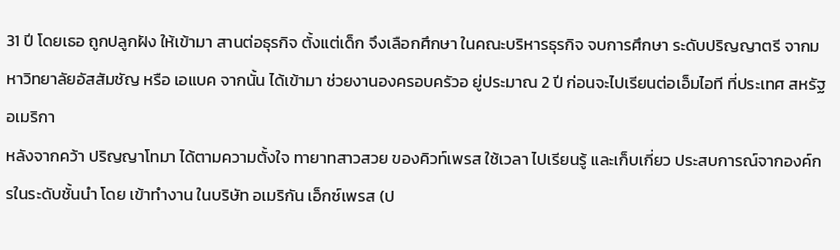31 ปี โดยเธอ ถูกปลูกฝัง ให้เข้ามา สานต่อธุรกิจ ตั้งแต่เด็ก จึงเลือกศึกษา ในคณะบริหารธุรกิจ จบการศึกษา ระดับปริญญาตรี จากมหาวิทยาลัยอัสสัมชัญ หรือ เอแบค จากนั้น ได้เข้ามา ช่วยงานองครอบครัวอ ยู่ประมาณ 2 ปี ก่อนจะไปเรียนต่อเอ็มไอที ที่ประเทศ สหรัฐอเมริกา
หลังจากคว้า ปริญญาโทมา ได้ตามความตั้งใจ ทายาทสาวสวย ของคิวท์เพรส ใช้เวลา ไปเรียนรู้ และเก็บเกี่ยว ประสบการณ์จากองค์กรในระดับชั้นนำ โดย เข้าทำงาน ในบริษัท อเมริกัน เอ็กซ์เพรส (ป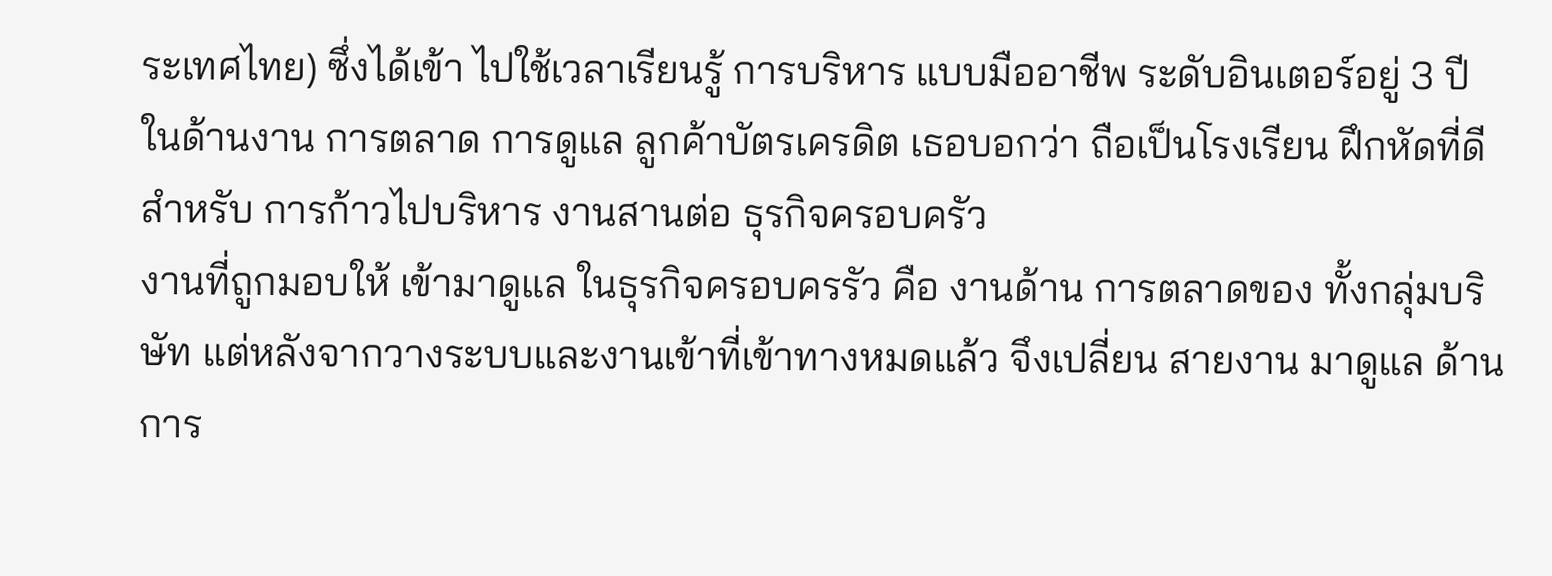ระเทศไทย) ซึ่งได้เข้า ไปใช้เวลาเรียนรู้ การบริหาร แบบมืออาชีพ ระดับอินเตอร์อยู่ 3 ปี ในด้านงาน การตลาด การดูแล ลูกค้าบัตรเครดิต เธอบอกว่า ถือเป็นโรงเรียน ฝึกหัดที่ดี สำหรับ การก้าวไปบริหาร งานสานต่อ ธุรกิจครอบครัว
งานที่ถูกมอบให้ เข้ามาดูแล ในธุรกิจครอบครรัว คือ งานด้าน การตลาดของ ทั้งกลุ่มบริษัท แต่หลังจากวางระบบและงานเข้าที่เข้าทางหมดแล้ว จึงเปลี่ยน สายงาน มาดูแล ด้านการ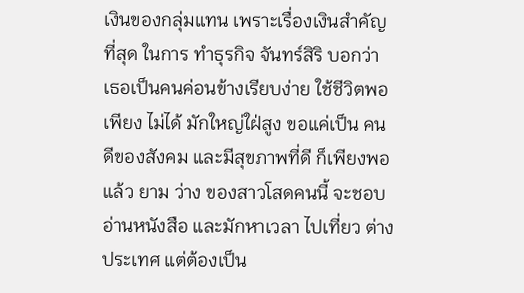เงินของกลุ่มแทน เพราะเรื่องเงินสำคัญที่สุด ในการ ทำธุรกิจ จันทร์สิริ บอกว่า เธอเป็นคนค่อนข้างเรียบง่าย ใช้ชีวิตพอเพียง ไม่ได้ มักใหญ่ใฝ่สูง ขอแค่เป็น คนดีของสังคม และมีสุขภาพที่ดี ก็เพียงพอแล้ว ยาม ว่าง ของสาวโสดคนนี้ จะชอบอ่านหนังสือ และมักหาเวลา ไปเที่ยว ต่าง ประเทศ แต่ต้องเป็น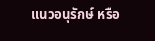แนวอนุรักษ์ หรือ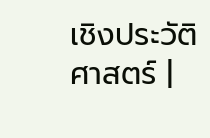เชิงประวัติศาสตร์ |